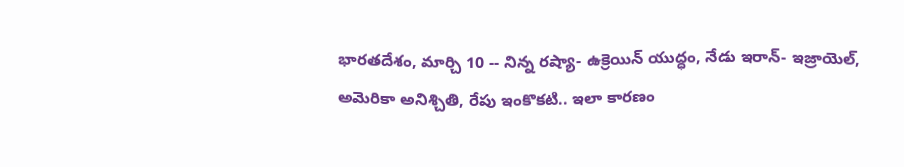భారతదేశం, మార్చి 10 -- నిన్న రష్యా- ఉక్రెయిన్ యుద్ధం, నేడు ఇరాన్- ఇజ్రాయెల్, అమెరికా అనిశ్చితి, రేపు ఇంకొకటి.. ఇలా కారణం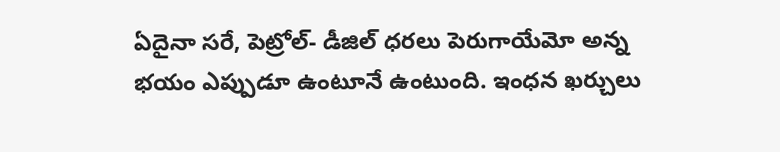ఏదైనా సరే, పెట్రోల్- డీజిల్ ధరలు పెరుగాయేమో అన్న భయం ఎప్పుడూ ఉంటూనే ఉంటుంది. ఇంధన ఖర్చులు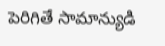పెరిగితే సామాన్యుడి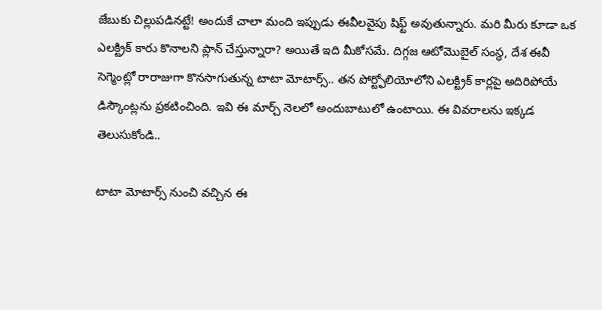జేబుకు చిల్లుపడినట్టే! అందుకే చాలా మంది ఇప్పుడు ఈవీలవైపు షిఫ్ట్ అవుతున్నారు. మరి మీరు కూడా ఒక ఎలక్ట్రిక్ కారు కొనాలని ప్లాన్ చేస్తున్నారా? అయితే ఇది మీకోసమే. దిగ్గజ ఆటోమొబైల్ సంస్థ, దేశ ఈవీ సెగ్మెంట్లో రారాజుగా కొనసాగుతున్న టాటా మోటార్స్.. తన పోర్ట్ఫోలియోలోని ఎలక్ట్రిక్ కార్లపై అదిరిపోయే డిస్కౌంట్లను ప్రకటించింది. ఇవి ఈ మార్చ్ నెలలో అందుబాటులో ఉంటాయి. ఈ వివరాలను ఇక్కడ తెలుసుకోండి..

టాటా మోటార్స్ నుంచి వచ్చిన ఈ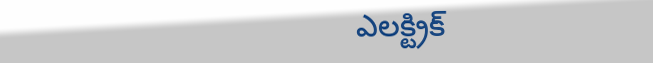ఎలక్ట్రిక్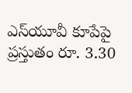ఎస్‌యూవీ కూపేపై ప్రస్తుతం రూ. 3.30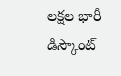లక్షల భారీ డిస్కౌంట్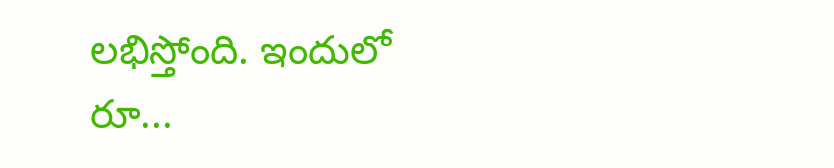లభిస్తోంది. ఇందులో రూ...